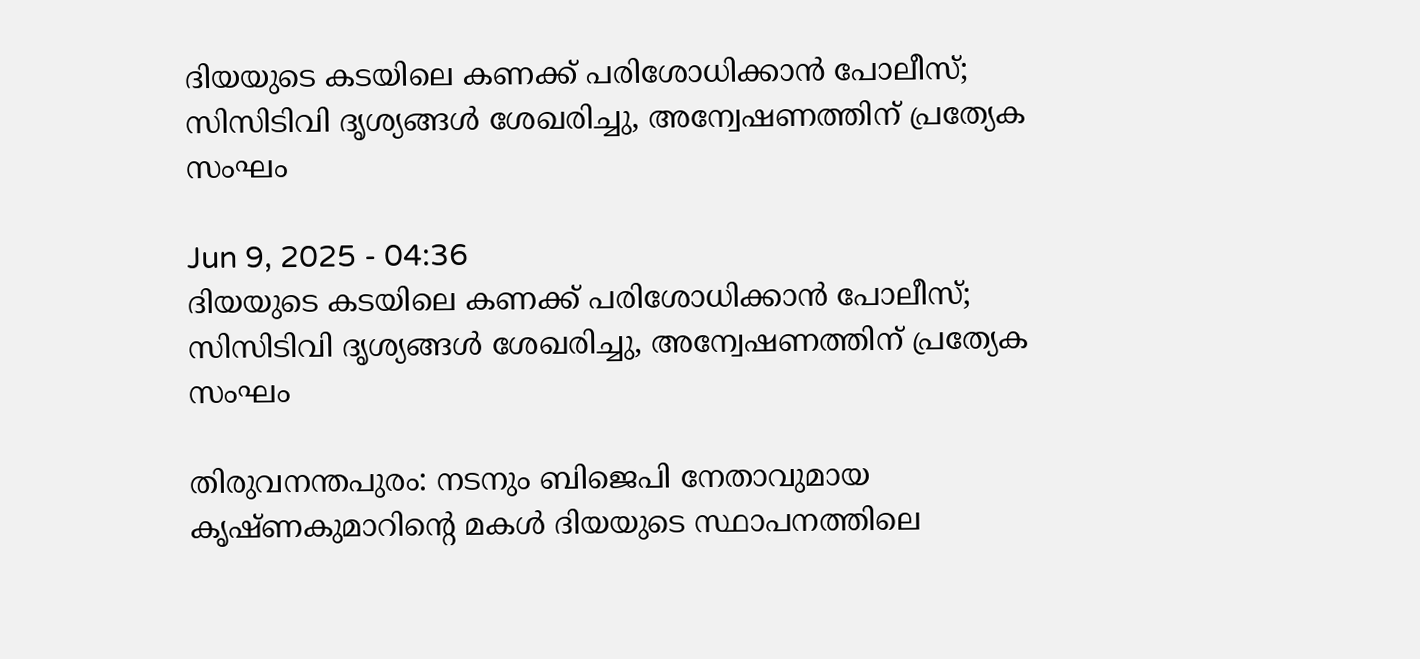ദിയയുടെ കടയിലെ കണക്ക് പരിശോധിക്കാൻ പോലീസ്; സിസിടിവി ദൃശ്യങ്ങൾ ശേഖരിച്ചു, അന്വേഷണത്തിന് പ്രത്യേക സംഘം

Jun 9, 2025 - 04:36
ദിയയുടെ കടയിലെ കണക്ക് പരിശോധിക്കാൻ പോലീസ്; സിസിടിവി ദൃശ്യങ്ങൾ ശേഖരിച്ചു, അന്വേഷണത്തിന് പ്രത്യേക സംഘം

തിരുവനന്തപുരം: നടനും ബിജെപി നേതാവുമായ കൃഷ്ണകുമാറിൻ്റെ മകൾ ദിയയുടെ സ്ഥാപനത്തിലെ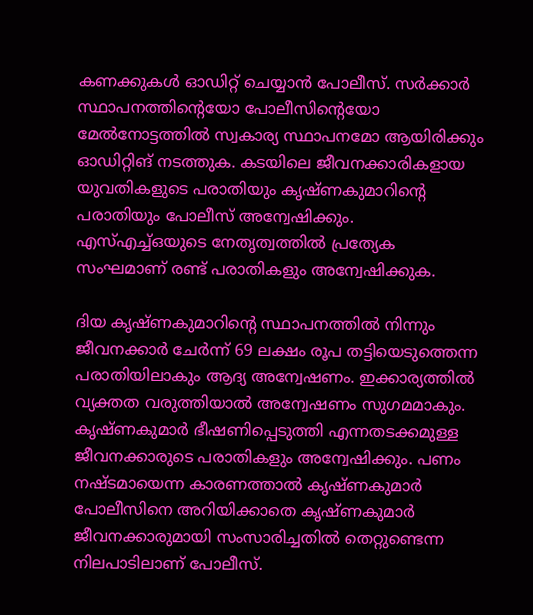കണക്കുകൾ ഓഡിറ്റ് ചെയ്യാൻ പോലീസ്. സർക്കാർ സ്ഥാപനത്തിൻ്റെയോ പോലീസിൻ്റെയോ മേൽനോട്ടത്തിൽ സ്വകാര്യ സ്ഥാപനമോ ആയിരിക്കും ഓഡിറ്റിങ് നടത്തുക. കടയിലെ ജീവനക്കാരികളായ യുവതികളുടെ പരാതിയും കൃഷ്ണകുമാറിൻ്റെ പരാതിയും പോലീസ് അന്വേഷിക്കും. എസ്എച്ച്ഒയുടെ നേതൃത്വത്തിൽ പ്രത്യേക സംഘമാണ് രണ്ട് പരാതികളും അന്വേഷിക്കുക.

ദിയ കൃഷ്ണകുമാറിൻ്റെ സ്ഥാപനത്തിൽ നിന്നും ജീവനക്കാർ ചേർന്ന് 69 ലക്ഷം രൂപ തട്ടിയെടുത്തെന്ന പരാതിയിലാകും ആദ്യ അന്വേഷണം. ഇക്കാര്യത്തിൽ വ്യക്തത വരുത്തിയാൽ അന്വേഷണം സുഗമമാകും. കൃഷ്ണകുമാർ ഭീഷണിപ്പെടുത്തി എന്നതടക്കമുള്ള ജീവനക്കാരുടെ പരാതികളും അന്വേഷിക്കും. പണം നഷ്ടമായെന്ന കാരണത്താൽ കൃഷ്ണകുമാർ പോലീസിനെ അറിയിക്കാതെ കൃഷ്ണകുമാർ ജീവനക്കാരുമായി സംസാരിച്ചതിൽ തെറ്റുണ്ടെന്ന നിലപാടിലാണ് പോലീസ്.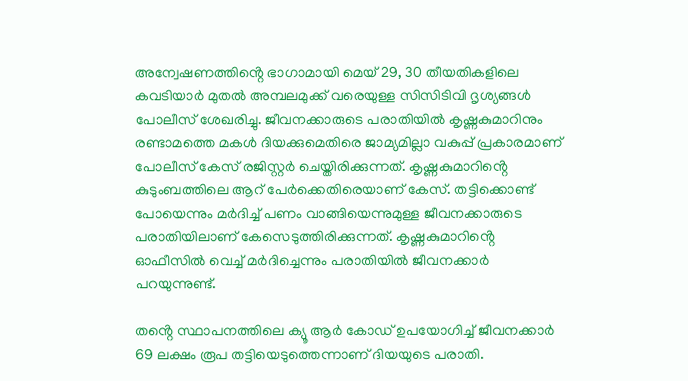അന്വേഷണത്തിൻ്റെ ഭാഗാമായി മെയ് 29, 30 തീയതികളിലെ കവടിയാർ മുതൽ അമ്പലമുക്ക് വരെയുള്ള സിസിടിവി ദൃശ്യങ്ങൾ പോലീസ് ശേഖരിച്ചു. ജീവനക്കാരുടെ പരാതിയിൽ കൃഷ്ണകുമാറിനും രണ്ടാമത്തെ മകൾ ദിയക്കുമെതിരെ ജാമ്യമില്ലാ വകുപ്പ് പ്രകാരമാണ് പോലീസ് കേസ് രജിസ്റ്റർ ചെയ്തിരിക്കുന്നത്. കൃഷ്ണകുമാറിൻ്റെ കുടുംബത്തിലെ ആറ് പേർക്കെതിരെയാണ് കേസ്. തട്ടിക്കൊണ്ട് പോയെന്നും മർദിച്ച് പണം വാങ്ങിയെന്നുമുള്ള ജീവനക്കാരുടെ പരാതിയിലാണ് കേസെടുത്തിരിക്കുന്നത്. കൃഷ്ണകുമാറിൻ്റെ ഓഫീസിൽ വെച്ച് മർദിച്ചെന്നും പരാതിയിൽ ജീവനക്കാർ പറയുന്നുണ്ട്.

തൻ്റെ സ്ഥാപനത്തിലെ ക്യൂ ആർ കോഡ് ഉപയോഗിച്ച് ജീവനക്കാർ 69 ലക്ഷം രൂപ തട്ടിയെടുത്തെന്നാണ് ദിയയുടെ പരാതി.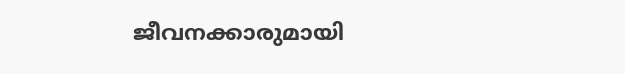ജീവനക്കാരുമായി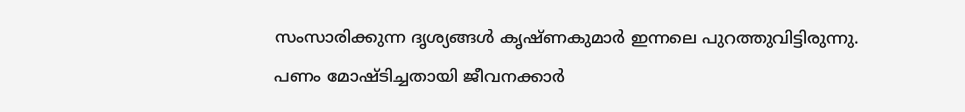സംസാരിക്കുന്ന ദൃശ്യങ്ങൾ കൃഷ്ണകുമാർ ഇന്നലെ പുറത്തുവിട്ടിരുന്നു. പണം മോഷ്ടിച്ചതായി ജീവനക്കാർ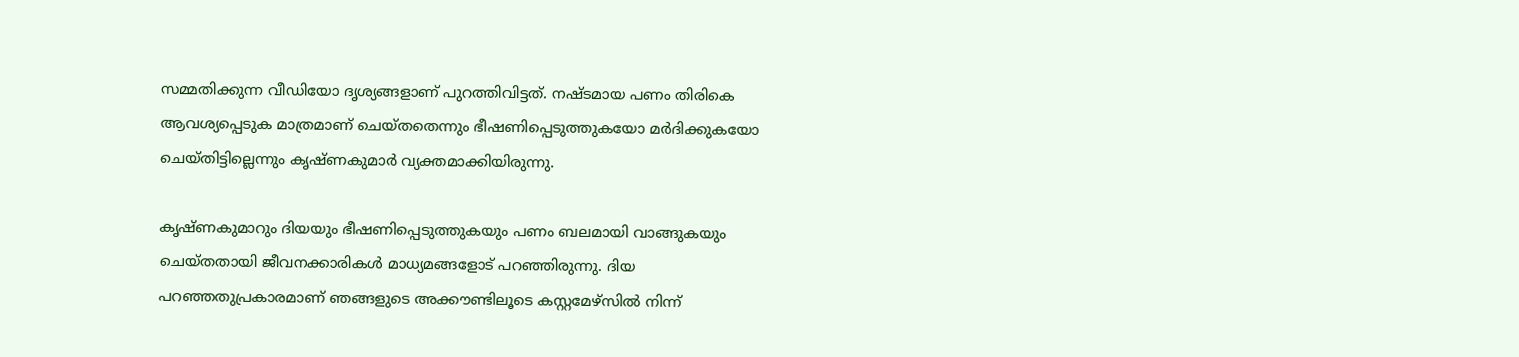സമ്മതിക്കുന്ന വീഡിയോ ദൃശ്യങ്ങളാണ് പുറത്തിവിട്ടത്. നഷ്ടമായ പണം തിരികെ ആവശ്യപ്പെടുക മാത്രമാണ് ചെയ്തതെന്നും ഭീഷണിപ്പെടുത്തുകയോ മർദിക്കുകയോ ചെയ്തിട്ടില്ലെന്നും കൃഷ്ണകുമാർ വ്യക്തമാക്കിയിരുന്നു.

കൃഷ്ണകുമാറും ദിയയും ഭീഷണിപ്പെടുത്തുകയും പണം ബലമായി വാങ്ങുകയും ചെയ്തതായി ജീവനക്കാരികൾ മാധ്യമങ്ങളോട് പറഞ്ഞിരുന്നു. ദിയ പറഞ്ഞതുപ്രകാരമാണ് ഞങ്ങളുടെ അക്കൗണ്ടിലൂടെ കസ്റ്റമേഴ്സിൽ നിന്ന്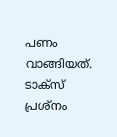പണം വാങ്ങിയത്. ടാക്സ് പ്രശ്നം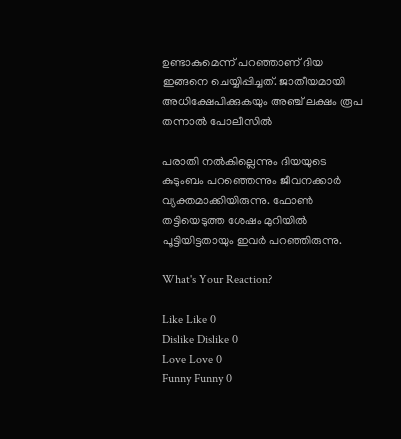ഉണ്ടാകുമെന്ന് പറഞ്ഞാണ് ദിയ ഇങ്ങനെ ചെയ്യിപ്പിച്ചത്. ജാതീയമായി അധിക്ഷേപിക്കുകയും അഞ്ച് ലക്ഷം രൂപ തന്നാൽ പോലീസിൽ

പരാതി നൽകില്ലെന്നും ദിയയുടെ കുടുംബം പറഞ്ഞെന്നും ജീവനക്കാർ വ്യക്തമാക്കിയിരുന്നു. ഫോൺ തട്ടിയെടുത്ത ശേഷം മുറിയിൽ പൂട്ടിയിട്ടതായും ഇവർ പറഞ്ഞിരുന്നു.

What's Your Reaction?

Like Like 0
Dislike Dislike 0
Love Love 0
Funny Funny 0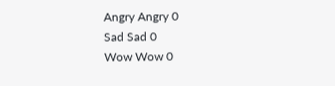Angry Angry 0
Sad Sad 0
Wow Wow 0